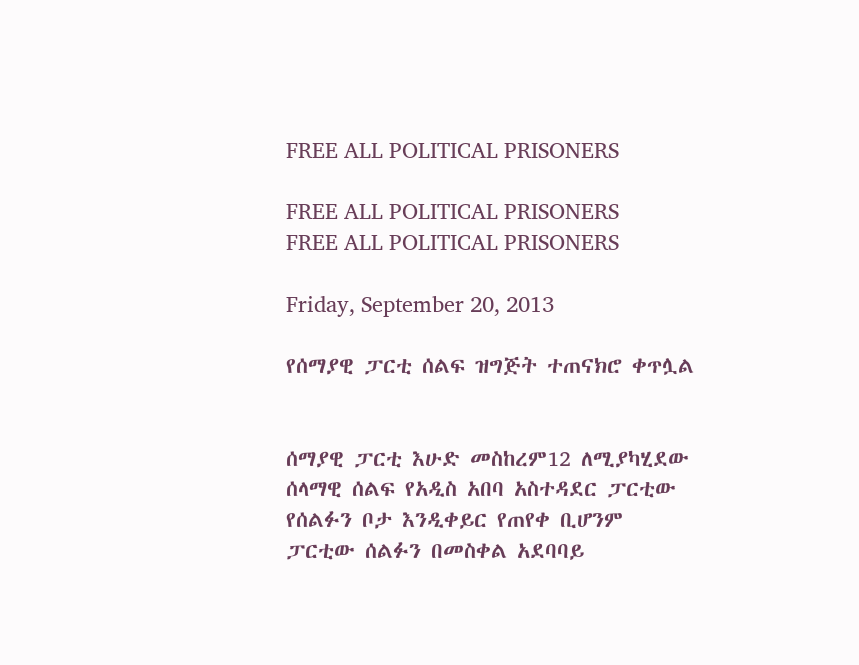FREE ALL POLITICAL PRISONERS

FREE ALL POLITICAL PRISONERS
FREE ALL POLITICAL PRISONERS

Friday, September 20, 2013

የሰማያዊ ፓርቲ ሰልፍ ዝግጅት ተጠናክሮ ቀጥሏል


ሰማያዊ ፓርቲ እሁድ መስከረም12 ለሚያካሂደው ሰላማዊ ሰልፍ የአዲስ አበባ አስተዳደር ፓርቲው የሰልፉን ቦታ እንዲቀይር የጠየቀ ቢሆንም ፓርቲው ሰልፉን በመስቀል አደባባይ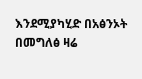እንደሚያካሂድ በአፅንኦት በመግለፅ ዛሬ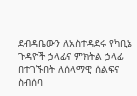ደብዳቤውን ለአስተዳደሩ የካቢኔ ጉዳዮች ኃላፊና ምክትል ኃላፊ በተገኙበት ለሰላማዊ ሰልፍና ስብሰባ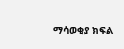ማሳወቂያ ክፍል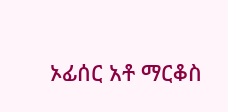ኦፊሰር አቶ ማርቆስ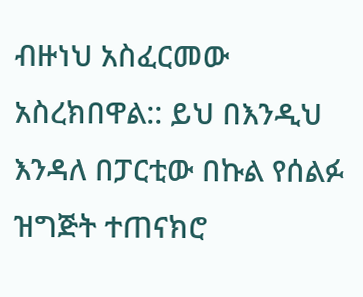ብዙነህ አስፈርመው አስረክበዋል:: ይህ በእንዲህ እንዳለ በፓርቲው በኩል የሰልፉ ዝግጅት ተጠናክሮ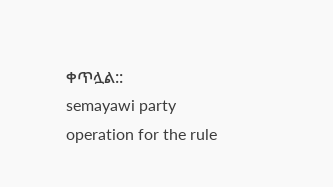ቀጥሏል::
semayawi party operation for the rule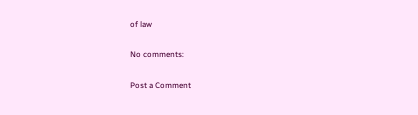of law

No comments:

Post a Comment